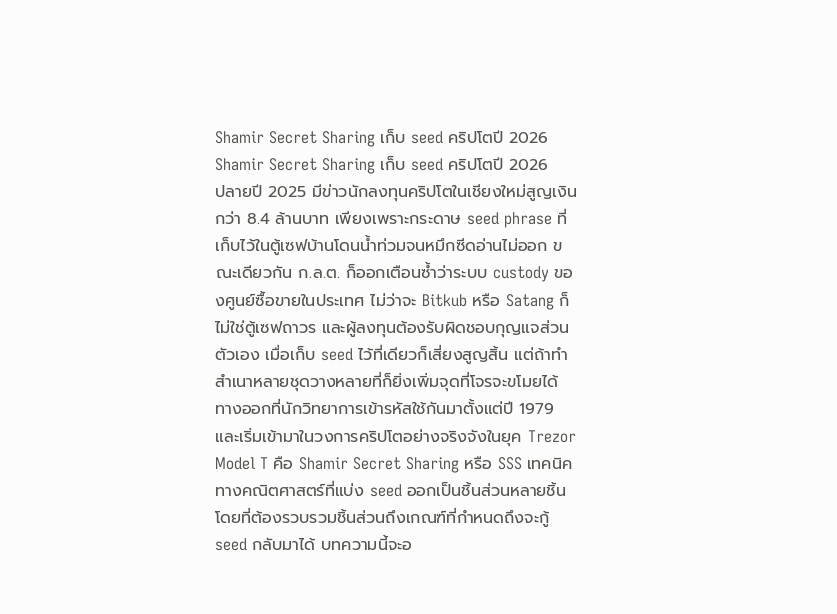Shamir Secret Sharing เก็บ seed คริปโตปี 2026
Shamir Secret Sharing เก็บ seed คริปโตปี 2026
ปลายปี 2025 มีข่าวนักลงทุนคริปโตในเชียงใหม่สูญเงินกว่า 8.4 ล้านบาท เพียงเพราะกระดาษ seed phrase ที่เก็บไว้ในตู้เซฟบ้านโดนน้ำท่วมจนหมึกซีดอ่านไม่ออก ขณะเดียวกัน ก.ล.ต. ก็ออกเตือนซ้ำว่าระบบ custody ของศูนย์ซื้อขายในประเทศ ไม่ว่าจะ Bitkub หรือ Satang ก็ไม่ใช่ตู้เซฟถาวร และผู้ลงทุนต้องรับผิดชอบกุญแจส่วนตัวเอง เมื่อเก็บ seed ไว้ที่เดียวก็เสี่ยงสูญสิ้น แต่ถ้าทำสำเนาหลายชุดวางหลายที่ก็ยิ่งเพิ่มจุดที่โจรจะขโมยได้ ทางออกที่นักวิทยาการเข้ารหัสใช้กันมาตั้งแต่ปี 1979 และเริ่มเข้ามาในวงการคริปโตอย่างจริงจังในยุค Trezor Model T คือ Shamir Secret Sharing หรือ SSS เทคนิคทางคณิตศาสตร์ที่แบ่ง seed ออกเป็นชิ้นส่วนหลายชิ้น โดยที่ต้องรวบรวมชิ้นส่วนถึงเกณฑ์ที่กำหนดถึงจะกู้ seed กลับมาได้ บทความนี้จะอ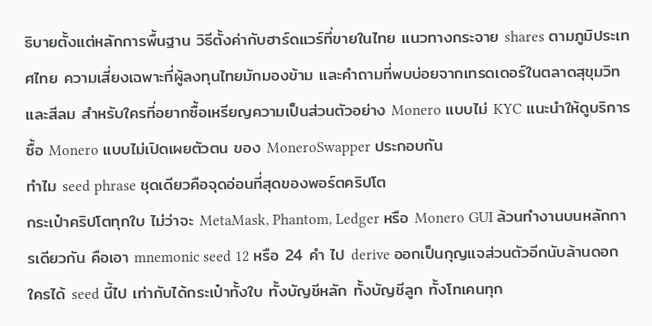ธิบายตั้งแต่หลักการพื้นฐาน วิธีตั้งค่ากับฮาร์ดแวร์ที่ขายในไทย แนวทางกระจาย shares ตามภูมิประเทศไทย ความเสี่ยงเฉพาะที่ผู้ลงทุนไทยมักมองข้าม และคำถามที่พบบ่อยจากเทรดเดอร์ในตลาดสุขุมวิทและสีลม สำหรับใครที่อยากซื้อเหรียญความเป็นส่วนตัวอย่าง Monero แบบไม่ KYC แนะนำให้ดูบริการ ซื้อ Monero แบบไม่เปิดเผยตัวตน ของ MoneroSwapper ประกอบกัน
ทำไม seed phrase ชุดเดียวคือจุดอ่อนที่สุดของพอร์ตคริปโต
กระเป๋าคริปโตทุกใบ ไม่ว่าจะ MetaMask, Phantom, Ledger หรือ Monero GUI ล้วนทำงานบนหลักการเดียวกัน คือเอา mnemonic seed 12 หรือ 24 คำ ไป derive ออกเป็นกุญแจส่วนตัวอีกนับล้านดอก ใครได้ seed นี้ไป เท่ากับได้กระเป๋าทั้งใบ ทั้งบัญชีหลัก ทั้งบัญชีลูก ทั้งโทเคนทุก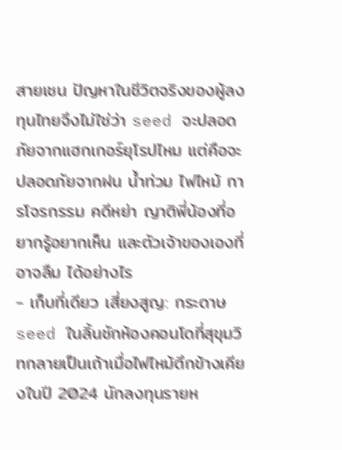สายเชน ปัญหาในชีวิตจริงของผู้ลงทุนไทยจึงไม่ใช่ว่า seed จะปลอดภัยจากแฮกเกอร์ยุโรปไหม แต่คือจะปลอดภัยจากฝน น้ำท่วม ไฟไหม้ การโจรกรรม คดีหย่า ญาติพี่น้องที่อยากรู้อยากเห็น และตัวเจ้าของเองที่อาจลืม ได้อย่างไร
- เก็บที่เดียว เสี่ยงสูญ: กระดาษ seed ในลิ้นชักห้องคอนโดที่สุขุมวิทกลายเป็นเถ้าเมื่อไฟไหม้ตึกข้างเคียงในปี 2024 นักลงทุนรายห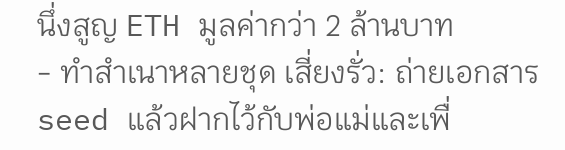นึ่งสูญ ETH มูลค่ากว่า 2 ล้านบาท
- ทำสำเนาหลายชุด เสี่ยงรั่ว: ถ่ายเอกสาร seed แล้วฝากไว้กับพ่อแม่และเพื่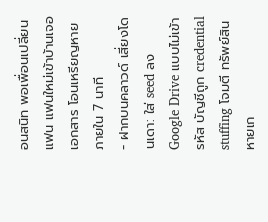อนสนิท พอเพื่อนเปลี่ยนแฟน แฟนใหม่เข้าบ้านเจอเอกสาร โอนเหรียญหายภายใน 7 นาที
- ฝากบนคลาวด์ เสี่ยงโดนเดา: ใส่ seed ลง Google Drive แบบไม่เข้ารหัส บัญชีถูก credential stuffing โจมตี ทรัพย์สินหายเก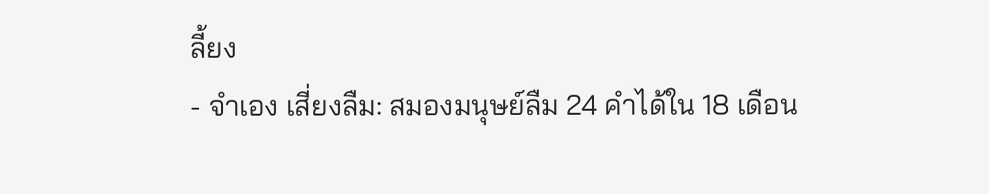ลี้ยง
- จำเอง เสี่ยงลืม: สมองมนุษย์ลืม 24 คำได้ใน 18 เดือน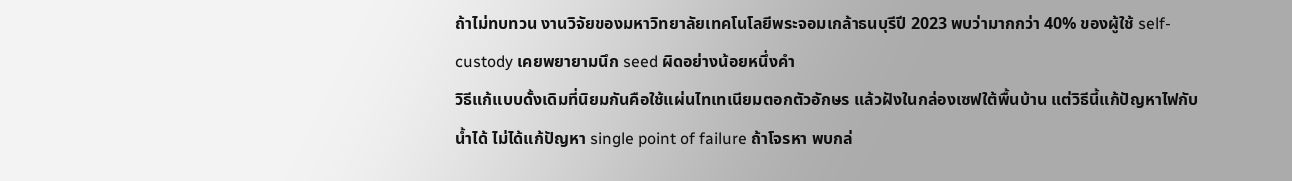ถ้าไม่ทบทวน งานวิจัยของมหาวิทยาลัยเทคโนโลยีพระจอมเกล้าธนบุรีปี 2023 พบว่ามากกว่า 40% ของผู้ใช้ self-custody เคยพยายามนึก seed ผิดอย่างน้อยหนึ่งคำ
วิธีแก้แบบดั้งเดิมที่นิยมกันคือใช้แผ่นไทเทเนียมตอกตัวอักษร แล้วฝังในกล่องเซฟใต้พื้นบ้าน แต่วิธีนี้แก้ปัญหาไฟกับน้ำได้ ไม่ได้แก้ปัญหา single point of failure ถ้าโจรหา พบกล่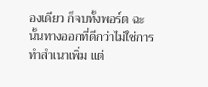องเดียว ก็จบทั้งพอร์ต ฉะนั้นทางออกที่ดีกว่าไม่ใช่การทำสำเนาเพิ่ม แต่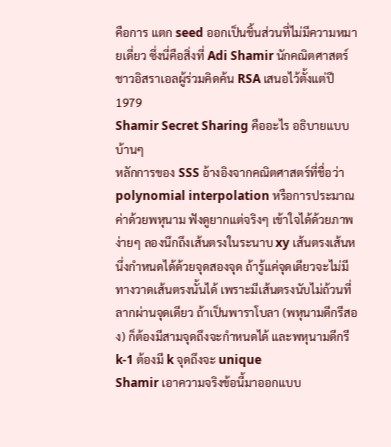คือการ แตก seed ออกเป็นชิ้นส่วนที่ไม่มีความหมายเดี่ยว ซึ่งนี่คือสิ่งที่ Adi Shamir นักคณิตศาสตร์ชาวอิสราเอลผู้ร่วมคิดค้น RSA เสนอไว้ตั้งแต่ปี 1979
Shamir Secret Sharing คืออะไร อธิบายแบบบ้านๆ
หลักการของ SSS อ้างอิงจากคณิตศาสตร์ที่ชื่อว่า polynomial interpolation หรือการประมาณค่าด้วยพหุนาม ฟังดูยากแต่จริงๆ เข้าใจได้ด้วยภาพง่ายๆ ลองนึกถึงเส้นตรงในระนาบ xy เส้นตรงเส้นหนึ่งกำหนดได้ด้วยจุดสองจุด ถ้ารู้แค่จุดเดียวจะไม่มีทางวาดเส้นตรงนั้นได้ เพราะมีเส้นตรงนับไม่ถ้วนที่ลากผ่านจุดเดียว ถ้าเป็นพาราโบลา (พหุนามดีกรีสอง) ก็ต้องมีสามจุดถึงจะกำหนดได้ และพหุนามดีกรี k-1 ต้องมี k จุดถึงจะ unique
Shamir เอาความจริงข้อนี้มาออกแบบ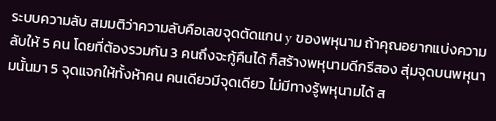ระบบความลับ สมมติว่าความลับคือเลขจุดตัดแกน y ของพหุนาม ถ้าคุณอยากแบ่งความลับให้ 5 คน โดยที่ต้องรวมกัน 3 คนถึงจะกู้คืนได้ ก็สร้างพหุนามดีกรีสอง สุ่มจุดบนพหุนามนั้นมา 5 จุดแจกให้ทั้งห้าคน คนเดียวมีจุดเดียว ไม่มีทางรู้พหุนามได้ ส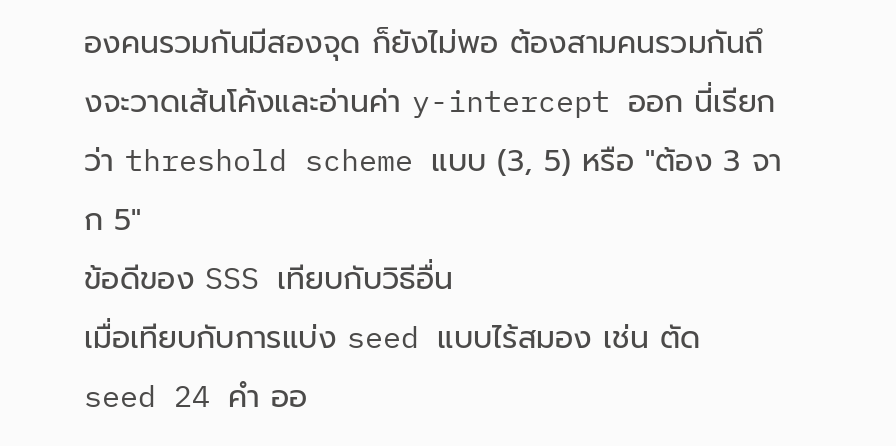องคนรวมกันมีสองจุด ก็ยังไม่พอ ต้องสามคนรวมกันถึงจะวาดเส้นโค้งและอ่านค่า y-intercept ออก นี่เรียกว่า threshold scheme แบบ (3, 5) หรือ "ต้อง 3 จาก 5"
ข้อดีของ SSS เทียบกับวิธีอื่น
เมื่อเทียบกับการแบ่ง seed แบบไร้สมอง เช่น ตัด seed 24 คำ ออ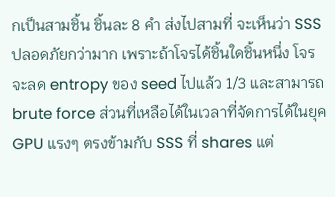กเป็นสามชิ้น ชิ้นละ 8 คำ ส่งไปสามที่ จะเห็นว่า SSS ปลอดภัยกว่ามาก เพราะถ้าโจรได้ชิ้นใดชิ้นหนึ่ง โจรจะลด entropy ของ seed ไปแล้ว 1/3 และสามารถ brute force ส่วนที่เหลือได้ในเวลาที่จัดการได้ในยุค GPU แรงๆ ตรงข้ามกับ SSS ที่ shares แต่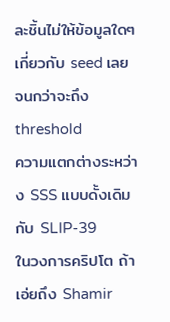ละชิ้นไม่ให้ข้อมูลใดๆ เกี่ยวกับ seed เลย จนกว่าจะถึง threshold
ความแตกต่างระหว่าง SSS แบบดั้งเดิมกับ SLIP-39
ในวงการคริปโต ถ้าเอ่ยถึง Shamir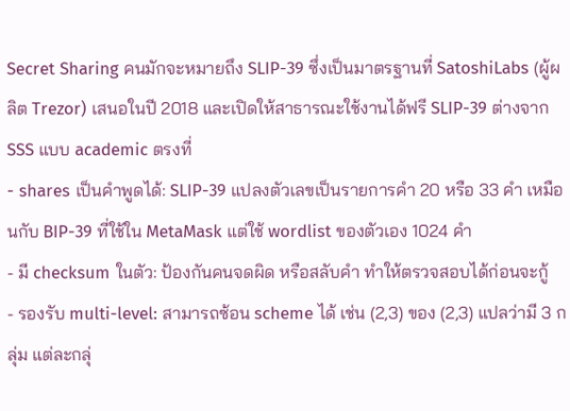Secret Sharing คนมักจะหมายถึง SLIP-39 ซึ่งเป็นมาตรฐานที่ SatoshiLabs (ผู้ผลิต Trezor) เสนอในปี 2018 และเปิดให้สาธารณะใช้งานได้ฟรี SLIP-39 ต่างจาก SSS แบบ academic ตรงที่
- shares เป็นคำพูดได้: SLIP-39 แปลงตัวเลขเป็นรายการคำ 20 หรือ 33 คำ เหมือนกับ BIP-39 ที่ใช้ใน MetaMask แต่ใช้ wordlist ของตัวเอง 1024 คำ
- มี checksum ในตัว: ป้องกันคนจดผิด หรือสลับคำ ทำให้ตรวจสอบได้ก่อนจะกู้
- รองรับ multi-level: สามารถซ้อน scheme ได้ เช่น (2,3) ของ (2,3) แปลว่ามี 3 กลุ่ม แต่ละกลุ่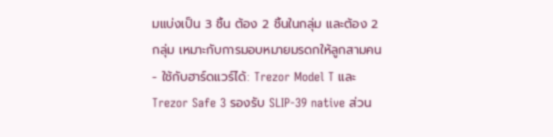มแบ่งเป็น 3 ชิ้น ต้อง 2 ชิ้นในกลุ่ม และต้อง 2 กลุ่ม เหมาะกับการมอบหมายมรดกให้ลูกสามคน
- ใช้กับฮาร์ดแวร์ได้: Trezor Model T และ Trezor Safe 3 รองรับ SLIP-39 native ส่วน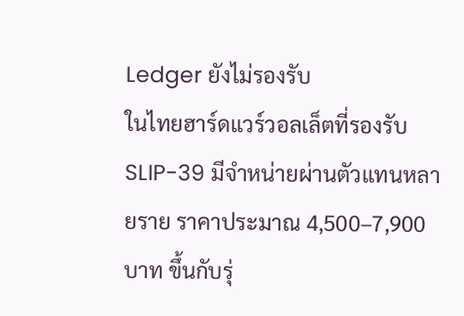Ledger ยังไม่รองรับ
ในไทยฮาร์ดแวร์วอลเล็ตที่รองรับ SLIP-39 มีจำหน่ายผ่านตัวแทนหลายราย ราคาประมาณ 4,500–7,900 บาท ขึ้นกับรุ่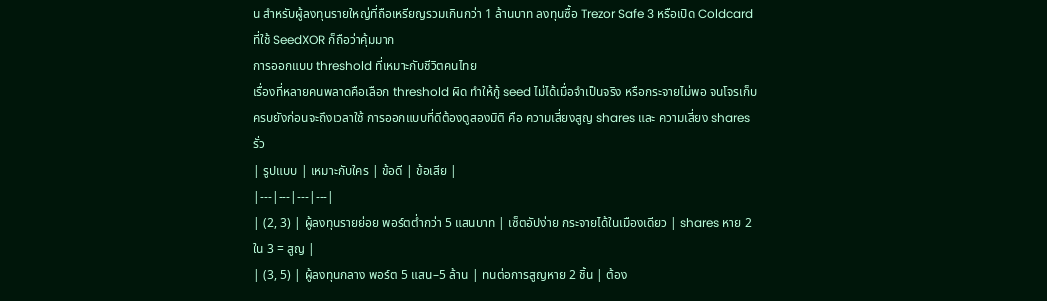น สำหรับผู้ลงทุนรายใหญ่ที่ถือเหรียญรวมเกินกว่า 1 ล้านบาท ลงทุนซื้อ Trezor Safe 3 หรือเปิด Coldcard ที่ใช้ SeedXOR ก็ถือว่าคุ้มมาก
การออกแบบ threshold ที่เหมาะกับชีวิตคนไทย
เรื่องที่หลายคนพลาดคือเลือก threshold ผิด ทำให้กู้ seed ไม่ได้เมื่อจำเป็นจริง หรือกระจายไม่พอ จนโจรเก็บครบยังก่อนจะถึงเวลาใช้ การออกแบบที่ดีต้องดูสองมิติ คือ ความเสี่ยงสูญ shares และ ความเสี่ยง shares รั่ว
| รูปแบบ | เหมาะกับใคร | ข้อดี | ข้อเสีย |
|---|---|---|---|
| (2, 3) | ผู้ลงทุนรายย่อย พอร์ตต่ำกว่า 5 แสนบาท | เซ็ตอัปง่าย กระจายได้ในเมืองเดียว | shares หาย 2 ใน 3 = สูญ |
| (3, 5) | ผู้ลงทุนกลาง พอร์ต 5 แสน–5 ล้าน | ทนต่อการสูญหาย 2 ชิ้น | ต้อง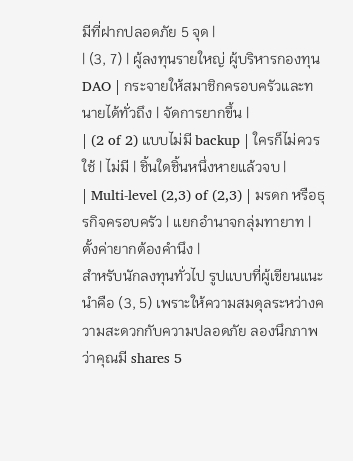มีที่ฝากปลอดภัย 5 จุด |
| (3, 7) | ผู้ลงทุนรายใหญ่ ผู้บริหารกองทุน DAO | กระจายให้สมาชิกครอบครัวและทนายได้ทั่วถึง | จัดการยากขึ้น |
| (2 of 2) แบบไม่มี backup | ใครก็ไม่ควรใช้ | ไม่มี | ชิ้นใดชิ้นหนึ่งหายแล้วจบ |
| Multi-level (2,3) of (2,3) | มรดก หรือธุรกิจครอบครัว | แยกอำนาจกลุ่มทายาท | ตั้งค่ายากต้องคำนึง |
สำหรับนักลงทุนทั่วไป รูปแบบที่ผู้เขียนแนะนำคือ (3, 5) เพราะให้ความสมดุลระหว่างความสะดวกกับความปลอดภัย ลองนึกภาพว่าคุณมี shares 5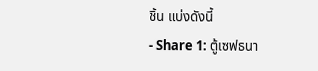ชิ้น แบ่งดังนี้
- Share 1: ตู้เซฟธนา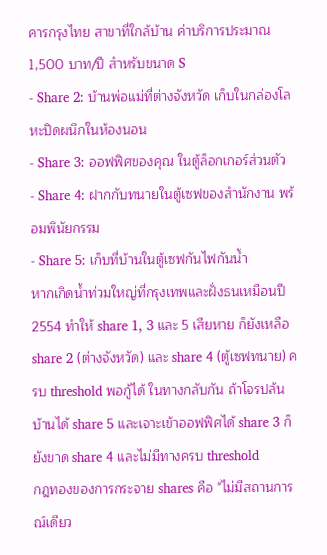คารกรุงไทย สาขาที่ใกล้บ้าน ค่าบริการประมาณ 1,500 บาท/ปี สำหรับขนาด S
- Share 2: บ้านพ่อแม่ที่ต่างจังหวัด เก็บในกล่องโลหะปิดผนึกในห้องนอน
- Share 3: ออฟฟิศของคุณ ในตู้ล็อกเกอร์ส่วนตัว
- Share 4: ฝากกับทนายในตู้เซฟของสำนักงาน พร้อมพินัยกรรม
- Share 5: เก็บที่บ้านในตู้เซฟกันไฟกันน้ำ
หากเกิดน้ำท่วมใหญ่ที่กรุงเทพและฝั่งธนเหมือนปี 2554 ทำให้ share 1, 3 และ 5 เสียหาย ก็ยังเหลือ share 2 (ต่างจังหวัด) และ share 4 (ตู้เซฟทนาย) ครบ threshold พอกู้ได้ ในทางกลับกัน ถ้าโจรปล้นบ้านได้ share 5 และเจาะเข้าออฟฟิศได้ share 3 ก็ยังขาด share 4 และไม่มีทางครบ threshold
กฎทองของการกระจาย shares คือ "ไม่มีสถานการณ์เดียว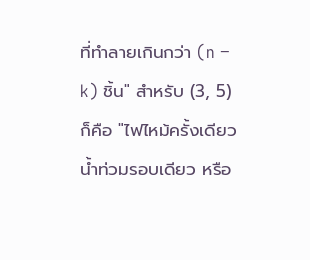ที่ทำลายเกินกว่า (n − k) ชิ้น" สำหรับ (3, 5) ก็คือ "ไฟไหม้ครั้งเดียว น้ำท่วมรอบเดียว หรือ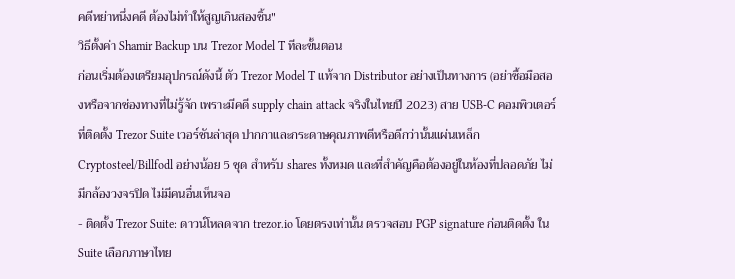คดีหย่าหนึ่งคดี ต้องไม่ทำให้สูญเกินสองชิ้น"
วิธีตั้งค่า Shamir Backup บน Trezor Model T ทีละขั้นตอน
ก่อนเริ่มต้องเตรียมอุปกรณ์ดังนี้ ตัว Trezor Model T แท้จาก Distributor อย่างเป็นทางการ (อย่าซื้อมือสองหรือจากช่องทางที่ไม่รู้จัก เพราะมีคดี supply chain attack จริงในไทยปี 2023) สาย USB-C คอมพิวเตอร์ที่ติดตั้ง Trezor Suite เวอร์ชันล่าสุด ปากกาและกระดาษคุณภาพดีหรือดีกว่านั้นแผ่นเหล็ก Cryptosteel/Billfodl อย่างน้อย 5 ชุด สำหรับ shares ทั้งหมด และที่สำคัญคือต้องอยู่ในห้องที่ปลอดภัย ไม่มีกล้องวงจรปิด ไม่มีคนอื่นเห็นจอ
- ติดตั้ง Trezor Suite: ดาวน์โหลดจาก trezor.io โดยตรงเท่านั้น ตรวจสอบ PGP signature ก่อนติดตั้ง ใน Suite เลือกภาษาไทย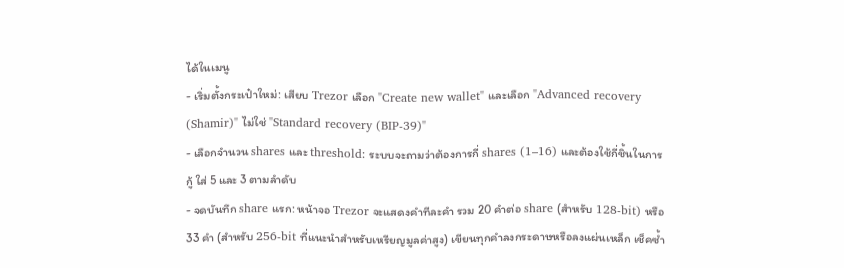ได้ในเมนู
- เริ่มตั้งกระเป๋าใหม่: เสียบ Trezor เลือก "Create new wallet" และเลือก "Advanced recovery (Shamir)" ไม่ใช่ "Standard recovery (BIP-39)"
- เลือกจำนวน shares และ threshold: ระบบจะถามว่าต้องการกี่ shares (1–16) และต้องใช้กี่ชิ้นในการกู้ ใส่ 5 และ 3 ตามลำดับ
- จดบันทึก share แรก: หน้าจอ Trezor จะแสดงคำทีละคำ รวม 20 คำต่อ share (สำหรับ 128-bit) หรือ 33 คำ (สำหรับ 256-bit ที่แนะนำสำหรับเหรียญมูลค่าสูง) เขียนทุกคำลงกระดาษหรือลงแผ่นเหล็ก เช็คซ้ำ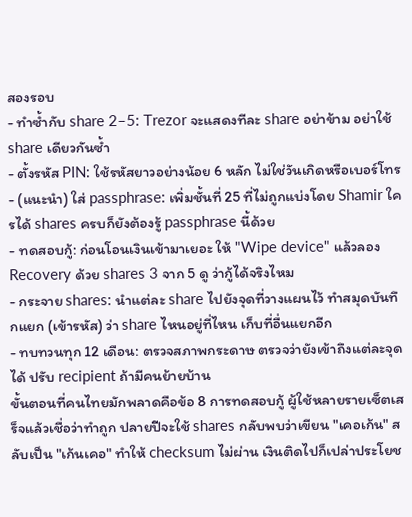สองรอบ
- ทำซ้ำกับ share 2–5: Trezor จะแสดงทีละ share อย่าข้าม อย่าใช้ share เดียวกันซ้ำ
- ตั้งรหัส PIN: ใช้รหัสยาวอย่างน้อย 6 หลัก ไม่ใช่วันเกิดหรือเบอร์โทร
- (แนะนำ) ใส่ passphrase: เพิ่มชั้นที่ 25 ที่ไม่ถูกแบ่งโดย Shamir ใครได้ shares ครบก็ยังต้องรู้ passphrase นี้ด้วย
- ทดสอบกู้: ก่อนโอนเงินเข้ามาเยอะ ให้ "Wipe device" แล้วลอง Recovery ด้วย shares 3 จาก 5 ดู ว่ากู้ได้จริงไหม
- กระจาย shares: นำแต่ละ share ไปยังจุดที่วางแผนไว้ ทำสมุดบันทึกแยก (เข้ารหัส) ว่า share ไหนอยู่ที่ไหน เก็บที่อื่นแยกอีก
- ทบทวนทุก 12 เดือน: ตรวจสภาพกระดาษ ตรวจว่ายังเข้าถึงแต่ละจุดได้ ปรับ recipient ถ้ามีคนย้ายบ้าน
ขั้นตอนที่คนไทยมักพลาดคือข้อ 8 การทดสอบกู้ ผู้ใช้หลายรายเซ็ตเสร็จแล้วเชื่อว่าทำถูก ปลายปีจะใช้ shares กลับพบว่าเขียน "เคอเก้น" สลับเป็น "เก้นเคอ" ทำให้ checksum ไม่ผ่าน เงินติดไปก็เปล่าประโยช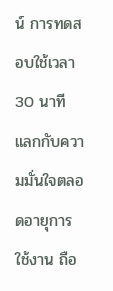น์ การทดสอบใช้เวลา 30 นาที แลกกับความมั่นใจตลอดอายุการใช้งาน ถือ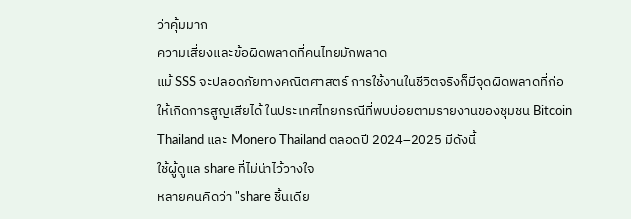ว่าคุ้มมาก
ความเสี่ยงและข้อผิดพลาดที่คนไทยมักพลาด
แม้ SSS จะปลอดภัยทางคณิตศาสตร์ การใช้งานในชีวิตจริงก็มีจุดผิดพลาดที่ก่อให้เกิดการสูญเสียได้ ในประเทศไทยกรณีที่พบบ่อยตามรายงานของชุมชน Bitcoin Thailand และ Monero Thailand ตลอดปี 2024–2025 มีดังนี้
ใช้ผู้ดูแล share ที่ไม่น่าไว้วางใจ
หลายคนคิดว่า "share ชิ้นเดีย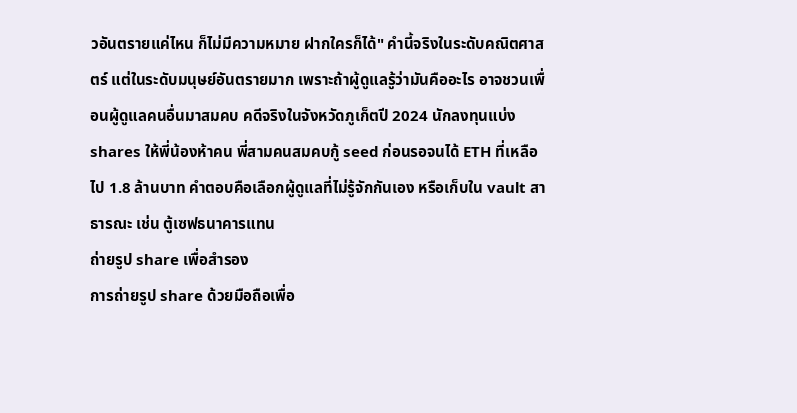วอันตรายแค่ไหน ก็ไม่มีความหมาย ฝากใครก็ได้" คำนี้จริงในระดับคณิตศาสตร์ แต่ในระดับมนุษย์อันตรายมาก เพราะถ้าผู้ดูแลรู้ว่ามันคืออะไร อาจชวนเพื่อนผู้ดูแลคนอื่นมาสมคบ คดีจริงในจังหวัดภูเก็ตปี 2024 นักลงทุนแบ่ง shares ให้พี่น้องห้าคน พี่สามคนสมคบกู้ seed ก่อนรอจนได้ ETH ที่เหลือไป 1.8 ล้านบาท คำตอบคือเลือกผู้ดูแลที่ไม่รู้จักกันเอง หรือเก็บใน vault สาธารณะ เช่น ตู้เซฟธนาคารแทน
ถ่ายรูป share เพื่อสำรอง
การถ่ายรูป share ด้วยมือถือเพื่อ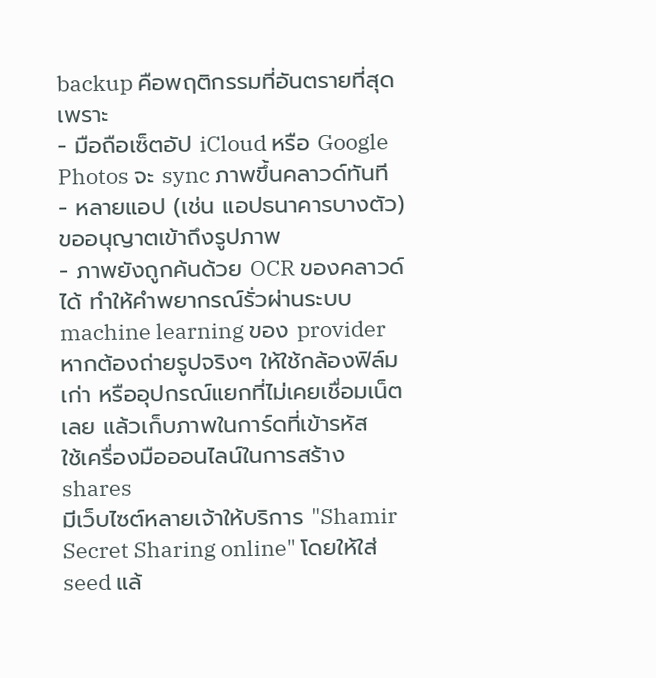backup คือพฤติกรรมที่อันตรายที่สุด เพราะ
- มือถือเซ็ตอัป iCloud หรือ Google Photos จะ sync ภาพขึ้นคลาวด์ทันที
- หลายแอป (เช่น แอปธนาคารบางตัว) ขออนุญาตเข้าถึงรูปภาพ
- ภาพยังถูกค้นด้วย OCR ของคลาวด์ได้ ทำให้คำพยากรณ์รั่วผ่านระบบ machine learning ของ provider
หากต้องถ่ายรูปจริงๆ ให้ใช้กล้องฟิล์มเก่า หรืออุปกรณ์แยกที่ไม่เคยเชื่อมเน็ตเลย แล้วเก็บภาพในการ์ดที่เข้ารหัส
ใช้เครื่องมือออนไลน์ในการสร้าง shares
มีเว็บไซต์หลายเจ้าให้บริการ "Shamir Secret Sharing online" โดยให้ใส่ seed แล้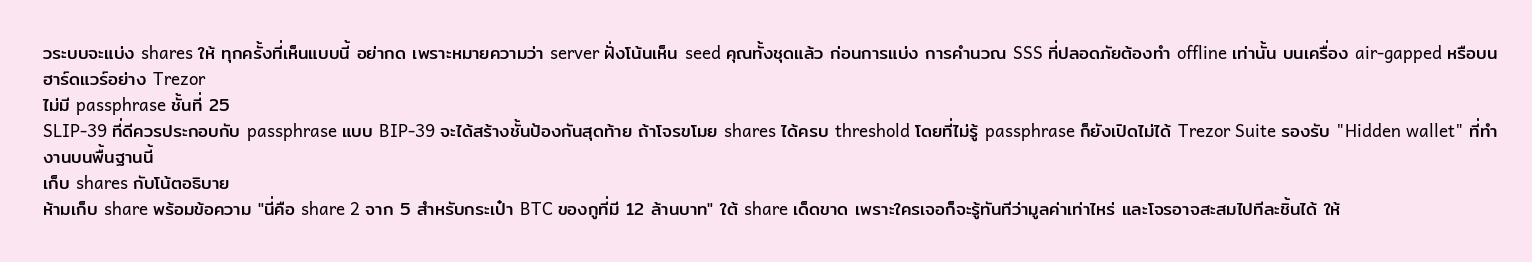วระบบจะแบ่ง shares ให้ ทุกครั้งที่เห็นแบบนี้ อย่ากด เพราะหมายความว่า server ฝั่งโน้นเห็น seed คุณทั้งชุดแล้ว ก่อนการแบ่ง การคำนวณ SSS ที่ปลอดภัยต้องทำ offline เท่านั้น บนเครื่อง air-gapped หรือบนฮาร์ดแวร์อย่าง Trezor
ไม่มี passphrase ชั้นที่ 25
SLIP-39 ที่ดีควรประกอบกับ passphrase แบบ BIP-39 จะได้สร้างชั้นป้องกันสุดท้าย ถ้าโจรขโมย shares ได้ครบ threshold โดยที่ไม่รู้ passphrase ก็ยังเปิดไม่ได้ Trezor Suite รองรับ "Hidden wallet" ที่ทำงานบนพื้นฐานนี้
เก็บ shares กับโน้ตอธิบาย
ห้ามเก็บ share พร้อมข้อความ "นี่คือ share 2 จาก 5 สำหรับกระเป๋า BTC ของกูที่มี 12 ล้านบาท" ใต้ share เด็ดขาด เพราะใครเจอก็จะรู้ทันทีว่ามูลค่าเท่าไหร่ และโจรอาจสะสมไปทีละชิ้นได้ ให้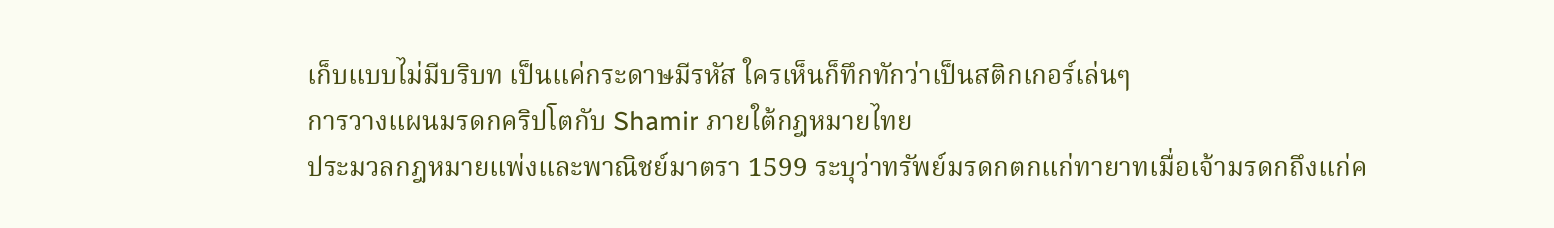เก็บแบบไม่มีบริบท เป็นแค่กระดาษมีรหัส ใครเห็นก็ทึกทักว่าเป็นสติกเกอร์เล่นๆ
การวางแผนมรดกคริปโตกับ Shamir ภายใต้กฎหมายไทย
ประมวลกฎหมายแพ่งและพาณิชย์มาตรา 1599 ระบุว่าทรัพย์มรดกตกแก่ทายาทเมื่อเจ้ามรดกถึงแก่ค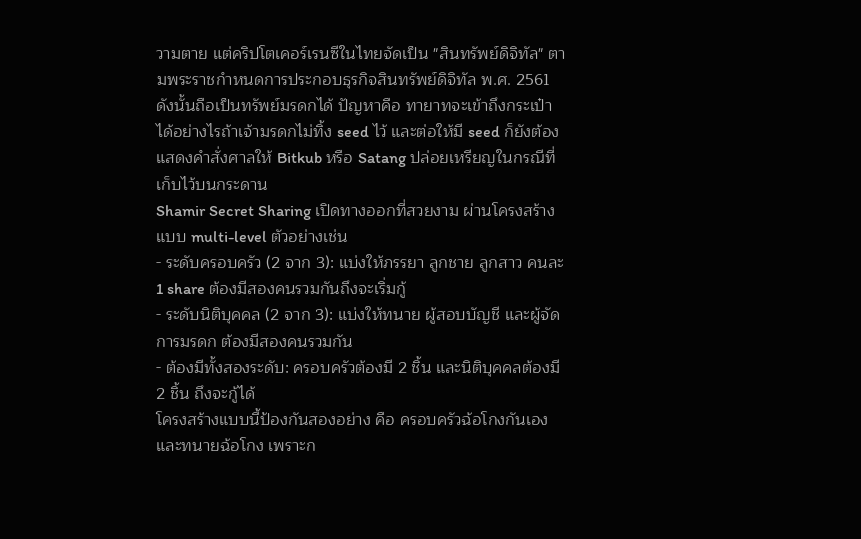วามตาย แต่คริปโตเคอร์เรนซีในไทยจัดเป็น "สินทรัพย์ดิจิทัล" ตามพระราชกำหนดการประกอบธุรกิจสินทรัพย์ดิจิทัล พ.ศ. 2561 ดังนั้นถือเป็นทรัพย์มรดกได้ ปัญหาคือ ทายาทจะเข้าถึงกระเป๋าได้อย่างไรถ้าเจ้ามรดกไม่ทิ้ง seed ไว้ และต่อให้มี seed ก็ยังต้องแสดงคำสั่งศาลให้ Bitkub หรือ Satang ปล่อยเหรียญในกรณีที่เก็บไว้บนกระดาน
Shamir Secret Sharing เปิดทางออกที่สวยงาม ผ่านโครงสร้างแบบ multi-level ตัวอย่างเช่น
- ระดับครอบครัว (2 จาก 3): แบ่งให้ภรรยา ลูกชาย ลูกสาว คนละ 1 share ต้องมีสองคนรวมกันถึงจะเริ่มกู้
- ระดับนิติบุคคล (2 จาก 3): แบ่งให้ทนาย ผู้สอบบัญชี และผู้จัดการมรดก ต้องมีสองคนรวมกัน
- ต้องมีทั้งสองระดับ: ครอบครัวต้องมี 2 ชิ้น และนิติบุคคลต้องมี 2 ชิ้น ถึงจะกู้ได้
โครงสร้างแบบนี้ป้องกันสองอย่าง คือ ครอบครัวฉ้อโกงกันเอง และทนายฉ้อโกง เพราะก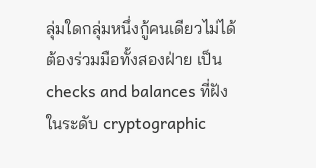ลุ่มใดกลุ่มหนึ่งกู้คนเดียวไม่ได้ ต้องร่วมมือทั้งสองฝ่าย เป็น checks and balances ที่ฝังในระดับ cryptographic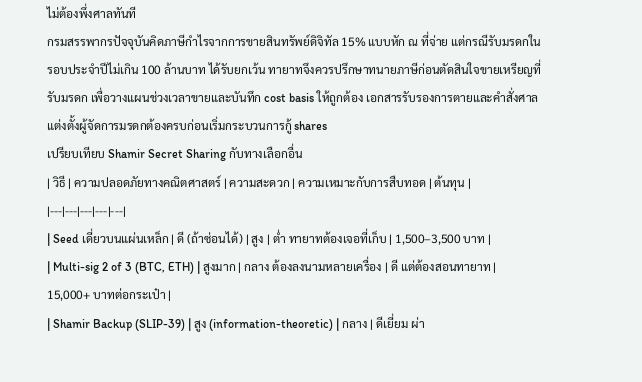ไม่ต้องพึ่งศาลทันที
กรมสรรพากรปัจจุบันคิดภาษีกำไรจากการขายสินทรัพย์ดิจิทัล 15% แบบหัก ณ ที่จ่าย แต่กรณีรับมรดกในรอบประจำปีไม่เกิน 100 ล้านบาท ได้รับยกเว้น ทายาทจึงควรปรึกษาทนายภาษีก่อนตัดสินใจขายเหรียญที่รับมรดก เพื่อวางแผนช่วงเวลาขายและบันทึก cost basis ให้ถูกต้อง เอกสารรับรองการตายและคำสั่งศาลแต่งตั้งผู้จัดการมรดกต้องครบก่อนเริ่มกระบวนการกู้ shares
เปรียบเทียบ Shamir Secret Sharing กับทางเลือกอื่น
| วิธี | ความปลอดภัยทางคณิตศาสตร์ | ความสะดวก | ความเหมาะกับการสืบทอด | ต้นทุน |
|---|---|---|---|---|
| Seed เดี่ยวบนแผ่นเหล็ก | ดี (ถ้าซ่อนได้) | สูง | ต่ำ ทายาทต้องเจอที่เก็บ | 1,500–3,500 บาท |
| Multi-sig 2 of 3 (BTC, ETH) | สูงมาก | กลาง ต้องลงนามหลายเครื่อง | ดี แต่ต้องสอนทายาท | 15,000+ บาทต่อกระเป๋า |
| Shamir Backup (SLIP-39) | สูง (information-theoretic) | กลาง | ดีเยี่ยม ผ่า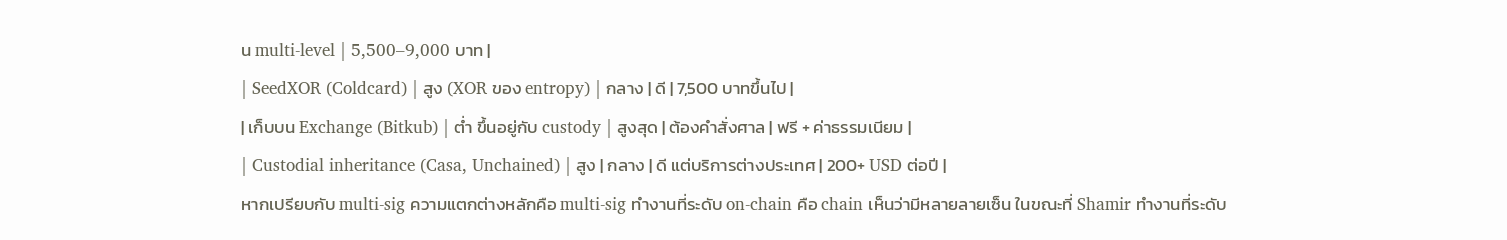น multi-level | 5,500–9,000 บาท |
| SeedXOR (Coldcard) | สูง (XOR ของ entropy) | กลาง | ดี | 7,500 บาทขึ้นไป |
| เก็บบน Exchange (Bitkub) | ต่ำ ขึ้นอยู่กับ custody | สูงสุด | ต้องคำสั่งศาล | ฟรี + ค่าธรรมเนียม |
| Custodial inheritance (Casa, Unchained) | สูง | กลาง | ดี แต่บริการต่างประเทศ | 200+ USD ต่อปี |
หากเปรียบกับ multi-sig ความแตกต่างหลักคือ multi-sig ทำงานที่ระดับ on-chain คือ chain เห็นว่ามีหลายลายเซ็น ในขณะที่ Shamir ทำงานที่ระดับ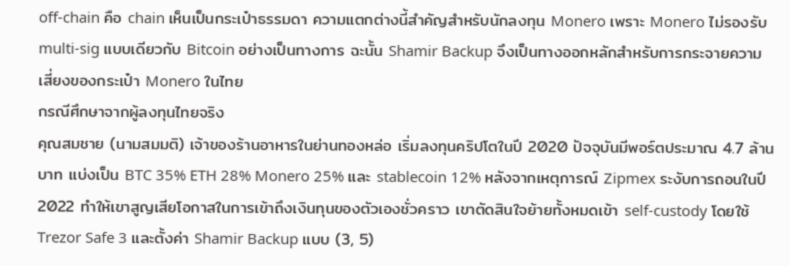off-chain คือ chain เห็นเป็นกระเป๋าธรรมดา ความแตกต่างนี้สำคัญสำหรับนักลงทุน Monero เพราะ Monero ไม่รองรับ multi-sig แบบเดียวกับ Bitcoin อย่างเป็นทางการ ฉะนั้น Shamir Backup จึงเป็นทางออกหลักสำหรับการกระจายความเสี่ยงของกระเป๋า Monero ในไทย
กรณีศึกษาจากผู้ลงทุนไทยจริง
คุณสมชาย (นามสมมติ) เจ้าของร้านอาหารในย่านทองหล่อ เริ่มลงทุนคริปโตในปี 2020 ปัจจุบันมีพอร์ตประมาณ 4.7 ล้านบาท แบ่งเป็น BTC 35% ETH 28% Monero 25% และ stablecoin 12% หลังจากเหตุการณ์ Zipmex ระงับการถอนในปี 2022 ทำให้เขาสูญเสียโอกาสในการเข้าถึงเงินทุนของตัวเองชั่วคราว เขาตัดสินใจย้ายทั้งหมดเข้า self-custody โดยใช้ Trezor Safe 3 และตั้งค่า Shamir Backup แบบ (3, 5)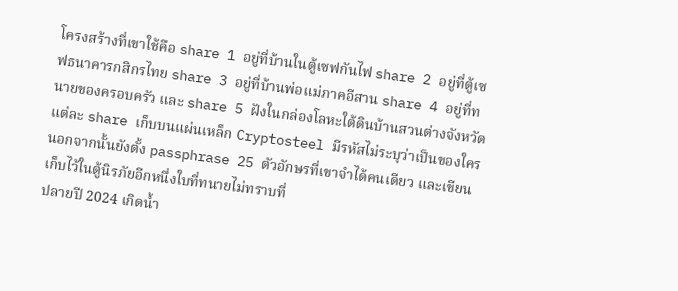โครงสร้างที่เขาใช้คือ share 1 อยู่ที่บ้านในตู้เซฟกันไฟ share 2 อยู่ที่ตู้เซฟธนาคารกสิกรไทย share 3 อยู่ที่บ้านพ่อแม่ภาคอีสาน share 4 อยู่ที่ทนายของครอบครัว และ share 5 ฝังในกล่องโลหะใต้ดินบ้านสวนต่างจังหวัด แต่ละ share เก็บบนแผ่นเหล็ก Cryptosteel มีรหัสไม่ระบุว่าเป็นของใคร นอกจากนั้นยังตั้ง passphrase 25 ตัวอักษรที่เขาจำได้คนเดียว และเขียนเก็บไว้ในตู้นิรภัยอีกหนึ่งใบที่ทนายไม่ทราบที่
ปลายปี 2024 เกิดน้ำ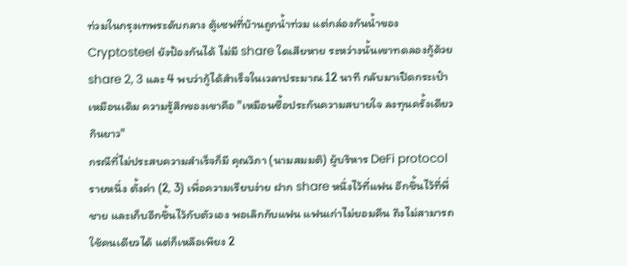ท่วมในกรุงเทพระดับกลาง ตู้เซฟที่บ้านถูกน้ำท่วม แต่กล่องกันน้ำของ Cryptosteel ยังป้องกันได้ ไม่มี share ใดเสียหาย ระหว่างนั้นเขาทดลองกู้ด้วย share 2, 3 และ 4 พบว่ากู้ได้สำเร็จในเวลาประมาณ 12 นาที กลับมาเปิดกระเป๋าเหมือนเดิม ความรู้สึกของเขาคือ "เหมือนซื้อประกันความสบายใจ ลงทุนครั้งเดียวกินยาว"
กรณีที่ไม่ประสบความสำเร็จก็มี คุณวิภา (นามสมมติ) ผู้บริหาร DeFi protocol รายหนึ่ง ตั้งค่า (2, 3) เพื่อความเรียบง่าย ฝาก share หนึ่งไว้ที่แฟน อีกชิ้นไว้ที่พี่ชาย และเก็บอีกชิ้นไว้กับตัวเอง พอเลิกกับแฟน แฟนเก่าไม่ยอมคืน ถึงไม่สามารถใช้คนเดียวได้ แต่ก็เหลือเพียง 2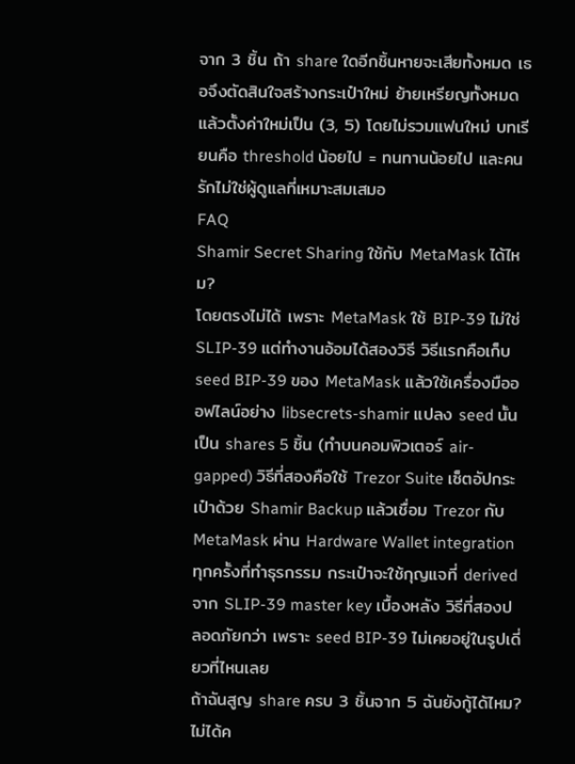จาก 3 ชิ้น ถ้า share ใดอีกชิ้นหายจะเสียทั้งหมด เธอจึงตัดสินใจสร้างกระเป๋าใหม่ ย้ายเหรียญทั้งหมด แล้วตั้งค่าใหม่เป็น (3, 5) โดยไม่รวมแฟนใหม่ บทเรียนคือ threshold น้อยไป = ทนทานน้อยไป และคนรักไม่ใช่ผู้ดูแลที่เหมาะสมเสมอ
FAQ
Shamir Secret Sharing ใช้กับ MetaMask ได้ไหม?
โดยตรงไม่ได้ เพราะ MetaMask ใช้ BIP-39 ไม่ใช่ SLIP-39 แต่ทำงานอ้อมได้สองวิธี วิธีแรกคือเก็บ seed BIP-39 ของ MetaMask แล้วใช้เครื่องมือออฟไลน์อย่าง libsecrets-shamir แปลง seed นั้นเป็น shares 5 ชิ้น (ทำบนคอมพิวเตอร์ air-gapped) วิธีที่สองคือใช้ Trezor Suite เซ็ตอัปกระเป๋าด้วย Shamir Backup แล้วเชื่อม Trezor กับ MetaMask ผ่าน Hardware Wallet integration ทุกครั้งที่ทำธุรกรรม กระเป๋าจะใช้กุญแจที่ derived จาก SLIP-39 master key เบื้องหลัง วิธีที่สองปลอดภัยกว่า เพราะ seed BIP-39 ไม่เคยอยู่ในรูปเดี่ยวที่ไหนเลย
ถ้าฉันสูญ share ครบ 3 ชิ้นจาก 5 ฉันยังกู้ได้ไหม?
ไม่ได้ค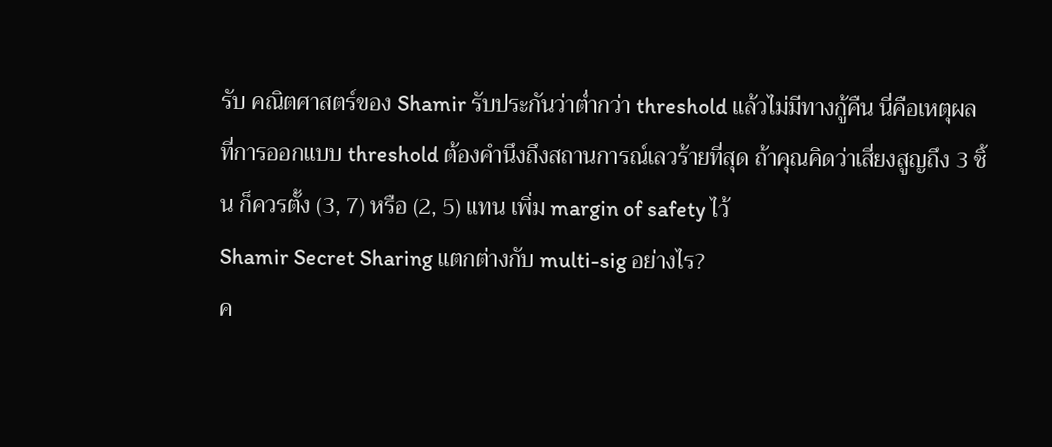รับ คณิตศาสตร์ของ Shamir รับประกันว่าต่ำกว่า threshold แล้วไม่มีทางกู้คืน นี่คือเหตุผลที่การออกแบบ threshold ต้องคำนึงถึงสถานการณ์เลวร้ายที่สุด ถ้าคุณคิดว่าเสี่ยงสูญถึง 3 ชิ้น ก็ควรตั้ง (3, 7) หรือ (2, 5) แทน เพิ่ม margin of safety ไว้
Shamir Secret Sharing แตกต่างกับ multi-sig อย่างไร?
ค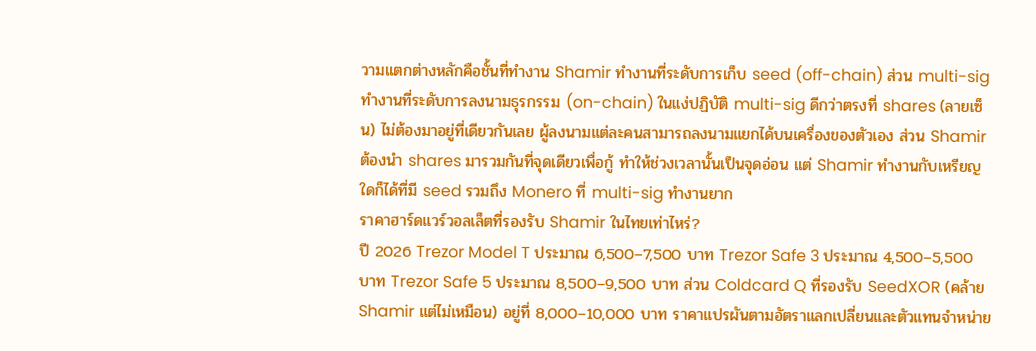วามแตกต่างหลักคือชั้นที่ทำงาน Shamir ทำงานที่ระดับการเก็บ seed (off-chain) ส่วน multi-sig ทำงานที่ระดับการลงนามธุรกรรม (on-chain) ในแง่ปฏิบัติ multi-sig ดีกว่าตรงที่ shares (ลายเซ็น) ไม่ต้องมาอยู่ที่เดียวกันเลย ผู้ลงนามแต่ละคนสามารถลงนามแยกได้บนเครื่องของตัวเอง ส่วน Shamir ต้องนำ shares มารวมกันที่จุดเดียวเพื่อกู้ ทำให้ช่วงเวลานั้นเป็นจุดอ่อน แต่ Shamir ทำงานกับเหรียญใดก็ได้ที่มี seed รวมถึง Monero ที่ multi-sig ทำงานยาก
ราคาฮาร์ดแวร์วอลเล็ตที่รองรับ Shamir ในไทยเท่าไหร่?
ปี 2026 Trezor Model T ประมาณ 6,500–7,500 บาท Trezor Safe 3 ประมาณ 4,500–5,500 บาท Trezor Safe 5 ประมาณ 8,500–9,500 บาท ส่วน Coldcard Q ที่รองรับ SeedXOR (คล้าย Shamir แต่ไม่เหมือน) อยู่ที่ 8,000–10,000 บาท ราคาแปรผันตามอัตราแลกเปลี่ยนและตัวแทนจำหน่าย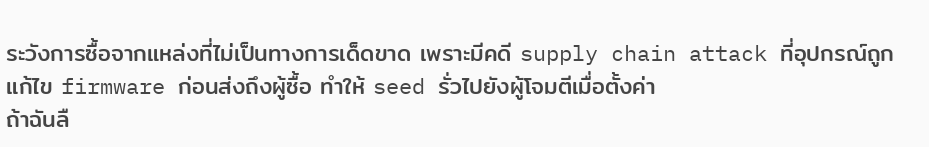ระวังการซื้อจากแหล่งที่ไม่เป็นทางการเด็ดขาด เพราะมีคดี supply chain attack ที่อุปกรณ์ถูกแก้ไข firmware ก่อนส่งถึงผู้ซื้อ ทำให้ seed รั่วไปยังผู้โจมตีเมื่อตั้งค่า
ถ้าฉันลื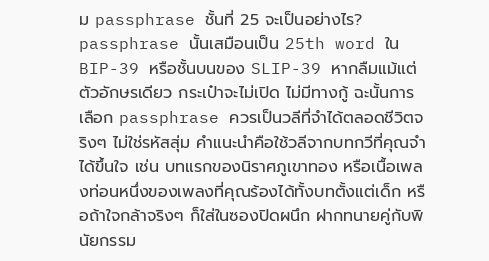ม passphrase ชั้นที่ 25 จะเป็นอย่างไร?
passphrase นั้นเสมือนเป็น 25th word ใน BIP-39 หรือชั้นบนของ SLIP-39 หากลืมแม้แต่ตัวอักษรเดียว กระเป๋าจะไม่เปิด ไม่มีทางกู้ ฉะนั้นการเลือก passphrase ควรเป็นวลีที่จำได้ตลอดชีวิตจริงๆ ไม่ใช่รหัสสุ่ม คำแนะนำคือใช้วลีจากบทกวีที่คุณจำได้ขึ้นใจ เช่น บทแรกของนิราศภูเขาทอง หรือเนื้อเพลงท่อนหนึ่งของเพลงที่คุณร้องได้ทั้งบทตั้งแต่เด็ก หรือถ้าใจกล้าจริงๆ ก็ใส่ในซองปิดผนึก ฝากทนายคู่กับพินัยกรรม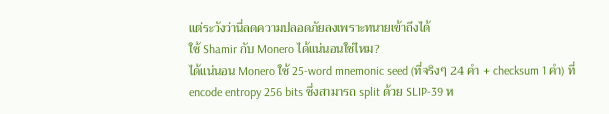แต่ระวังว่านี่ลดความปลอดภัยลงเพราะทนายเข้าถึงได้
ใช้ Shamir กับ Monero ได้แน่นอนใช่ไหม?
ได้แน่นอน Monero ใช้ 25-word mnemonic seed (ที่จริงๆ 24 คำ + checksum 1 คำ) ที่ encode entropy 256 bits ซึ่งสามารถ split ด้วย SLIP-39 ห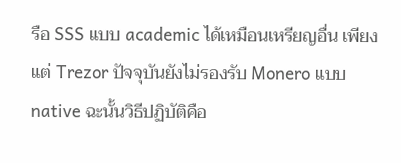รือ SSS แบบ academic ได้เหมือนเหรียญอื่น เพียงแต่ Trezor ปัจจุบันยังไม่รองรับ Monero แบบ native ฉะนั้นวิธีปฏิบัติคือ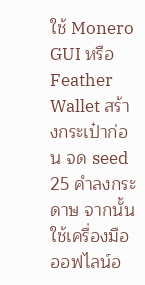ใช้ Monero GUI หรือ Feather Wallet สร้างกระเป๋าก่อน จด seed 25 คำลงกระดาษ จากนั้นใช้เครื่องมือออฟไลน์อ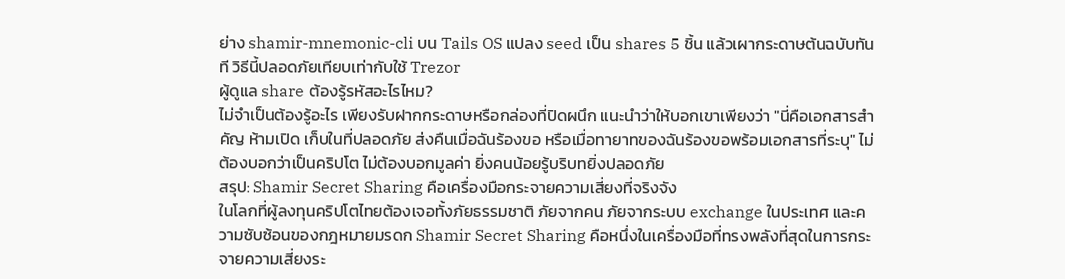ย่าง shamir-mnemonic-cli บน Tails OS แปลง seed เป็น shares 5 ชิ้น แล้วเผากระดาษต้นฉบับทันที วิธีนี้ปลอดภัยเทียบเท่ากับใช้ Trezor
ผู้ดูแล share ต้องรู้รหัสอะไรไหม?
ไม่จำเป็นต้องรู้อะไร เพียงรับฝากกระดาษหรือกล่องที่ปิดผนึก แนะนำว่าให้บอกเขาเพียงว่า "นี่คือเอกสารสำคัญ ห้ามเปิด เก็บในที่ปลอดภัย ส่งคืนเมื่อฉันร้องขอ หรือเมื่อทายาทของฉันร้องขอพร้อมเอกสารที่ระบุ" ไม่ต้องบอกว่าเป็นคริปโต ไม่ต้องบอกมูลค่า ยิ่งคนน้อยรู้บริบทยิ่งปลอดภัย
สรุป: Shamir Secret Sharing คือเครื่องมือกระจายความเสี่ยงที่จริงจัง
ในโลกที่ผู้ลงทุนคริปโตไทยต้องเจอทั้งภัยธรรมชาติ ภัยจากคน ภัยจากระบบ exchange ในประเทศ และความซับซ้อนของกฎหมายมรดก Shamir Secret Sharing คือหนึ่งในเครื่องมือที่ทรงพลังที่สุดในการกระจายความเสี่ยงระ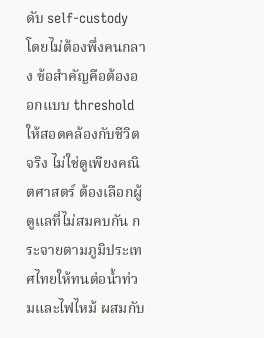ดับ self-custody โดยไม่ต้องพึ่งคนกลาง ข้อสำคัญคือต้องออกแบบ threshold ให้สอดคล้องกับชีวิตจริง ไม่ใช่ดูเพียงคณิตศาสตร์ ต้องเลือกผู้ดูแลที่ไม่สมคบกัน กระจายตามภูมิประเทศไทยให้ทนต่อน้ำท่วมและไฟไหม้ ผสมกับ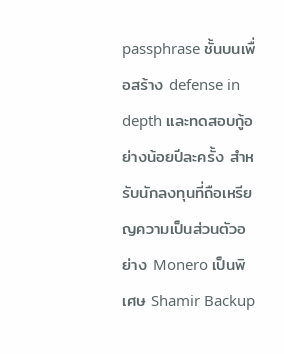passphrase ชั้นบนเพื่อสร้าง defense in depth และทดสอบกู้อย่างน้อยปีละครั้ง สำหรับนักลงทุนที่ถือเหรียญความเป็นส่วนตัวอย่าง Monero เป็นพิเศษ Shamir Backup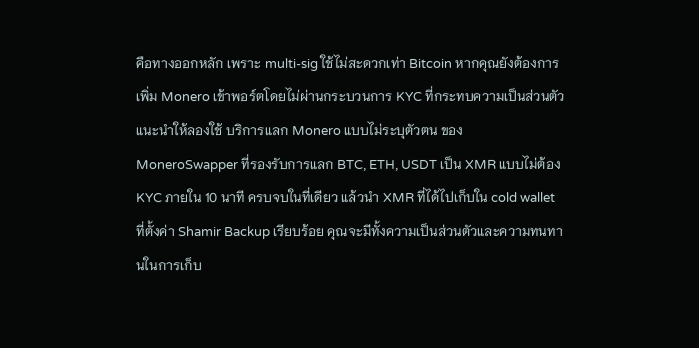คือทางออกหลัก เพราะ multi-sig ใช้ไม่สะดวกเท่า Bitcoin หากคุณยังต้องการเพิ่ม Monero เข้าพอร์ตโดยไม่ผ่านกระบวนการ KYC ที่กระทบความเป็นส่วนตัว แนะนำให้ลองใช้ บริการแลก Monero แบบไม่ระบุตัวตน ของ MoneroSwapper ที่รองรับการแลก BTC, ETH, USDT เป็น XMR แบบไม่ต้อง KYC ภายใน 10 นาที ครบจบในที่เดียว แล้วนำ XMR ที่ได้ไปเก็บใน cold wallet ที่ตั้งค่า Shamir Backup เรียบร้อย คุณจะมีทั้งความเป็นส่วนตัวและความทนทานในการเก็บ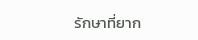รักษาที่ยาก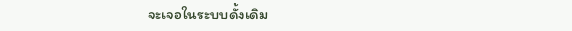จะเจอในระบบดั้งเดิม